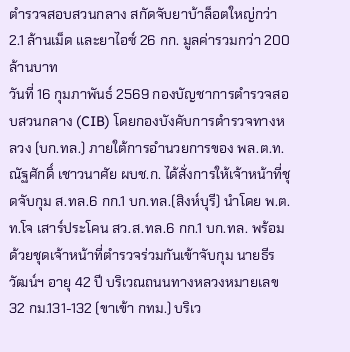ตำรวจสอบสวนกลาง สกัดจับยาบ้าล็อตใหญ่กว่า 2.1 ล้านเม็ด และยาไอซ์ 26 กก. มูลค่ารวมกว่า 200 ล้านบาท
วันที่ 16 กุมภาพันธ์ 2569 กองบัญชาการตำรวจสอบสวนกลาง (CIB) โดยกองบังคับการตำรวจทางหลวง (บก.ทล.) ภายใต้การอำนวยการของ พล.ต.ท.ณัฐศักดิ์ เชาวนาศัย ผบช.ก. ได้สั่งการให้เจ้าหน้าที่ชุดจับกุม ส.ทล.6 กก.1 บก.ทล.(สิงห์บุรี) นำโดย พ.ต.ท.โจ เสาร์ประโคน สว.ส.ทล.6 กก.1 บก.ทล. พร้อมด้วยชุดเจ้าหน้าที่ตำรวจร่วมกันเข้าจับกุม นายธีรวัฒน์ฯ อายุ 42 ปี บริเวณถนนทางหลวงหมายเลข 32 กม.131-132 (ขาเข้า กทม.) บริเว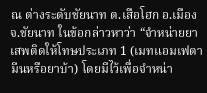ณ ต่างระดับชัยนาท ต.เสือโฮก อ.เมือง จ.ชัยนาท ในข้อกล่าวหาว่า “จำหน่ายยาเสพติดให้โทษประเภท 1 (เมทแอมเฟตามีนหรือยาบ้า) โดยมีไว้เพื่อจำหน่า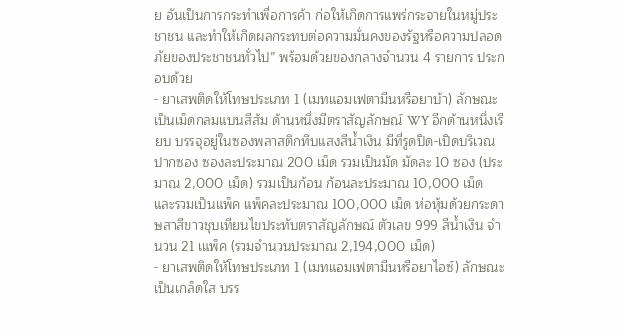ย อันเป็นการกระทำเพื่อการค้า ก่อให้เกิดการแพร่กระจายในหมู่ประชาชน และทำให้เกิดผลกระทบต่อความมั่นคงของรัฐหรือความปลอดภัยของประชาชนทั่วไป” พร้อมด้วยของกลางจำนวน 4 รายการ ประกอบด้วย
- ยาเสพติดให้โทษประเภท 1 (เมทแอมเฟตามีนหรือยาบ้า) ลักษณะเป็นเม็ดกลมแบนสีส้ม ด้านหนึ่งมีตราสัญลักษณ์ WY อีกด้านหนึ่งเรียบ บรรจุอยู่ในซองพลาสติกทึบแสงสีน้ำเงิน มีที่รูดปิด-เปิดบริเวณปากซอง ซองละประมาณ 200 เม็ด รวมเป็นมัด มัดละ 10 ซอง (ประมาณ 2,000 เม็ด) รวมเป็นก้อน ก้อนละประมาณ 10,000 เม็ด และรวมเป็นแพ็ค แพ็คละประมาณ 100,000 เม็ด ห่อหุ้มด้วยกระดาษสาสีขาวชุบเทียนไขประทับตราสัญลักษณ์ ตัวเลข 999 สีน้ำเงิน จำนวน 21 เแพ็ค (รวมจำนวนประมาณ 2,194,000 เม็ด)
- ยาเสพติดให้โทษประเภท 1 (เมทแอมเฟตามีนหรือยาไอซ์) ลักษณะเป็นเกล็ดใส บรร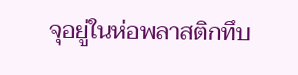จุอยู่ในห่อพลาสติกทึบ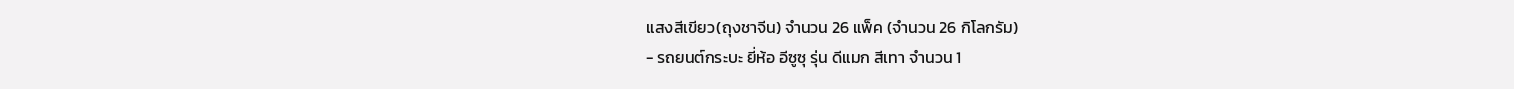แสงสีเขียว(ถุงชาจีน) จำนวน 26 แพ็ค (จำนวน 26 กิโลกรัม)
- รถยนต์กระบะ ยี่ห้อ อีซูซุ รุ่น ดีแมก สีเทา จำนวน 1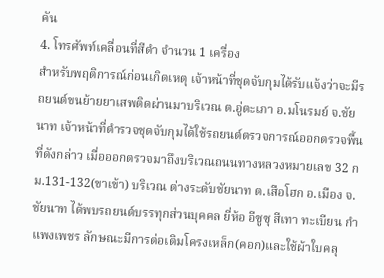คัน
4. โทรศัพท์เคลื่อนที่สีดำ จำนวน 1 เครื่อง
สำหรับพฤติการณ์ก่อนเกิดเหตุ เจ้าหน้าที่ชุดจับกุมได้รับแจ้งว่าจะมีรถยนต์ขนย้ายยาเสพติดผ่านมาบริเวณ ต.อู่ตะเภา อ.มโนรมย์ จ.ชัยนาท เจ้าหน้าที่ตำรวจชุดจับกุมได้ใช้รถยนต์ตรวจการณ์ออกตรวจพื้นที่ดังกล่าว เมื่อออกตรวจมาถึงบริเวณถนนทางหลวงหมายเลข 32 กม.131-132(ขาเข้า) บริเวณ ต่างระดับชัยนาท ต.เสือโฮก อ.เมือง จ.ชัยนาท ได้พบรถยนต์บรรทุกส่วนบุคคล ยี่ห้อ อีซูซุ สีเทา ทะเบียน กำแพงเพชร ลักษณะมีการต่อเติมโครงเหล็ก(คอก)และใช้ผ้าใบคลุ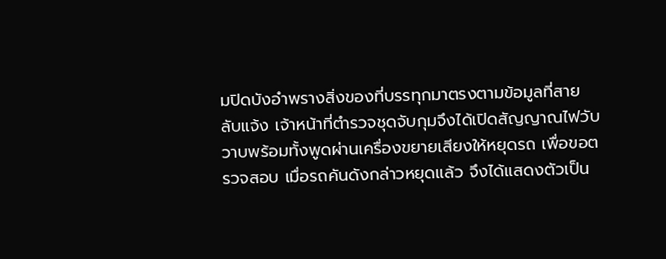มปิดบังอำพรางสิ่งของที่บรรทุกมาตรงตามข้อมูลที่สายลับแจ้ง เจ้าหน้าที่ตำรวจชุดจับกุมจึงได้เปิดสัญญาณไฟวับวาบพร้อมทั้งพูดผ่านเครื่องขยายเสียงให้หยุดรถ เพื่อขอตรวจสอบ เมื่อรถคันดังกล่าวหยุดแล้ว จึงได้แสดงตัวเป็น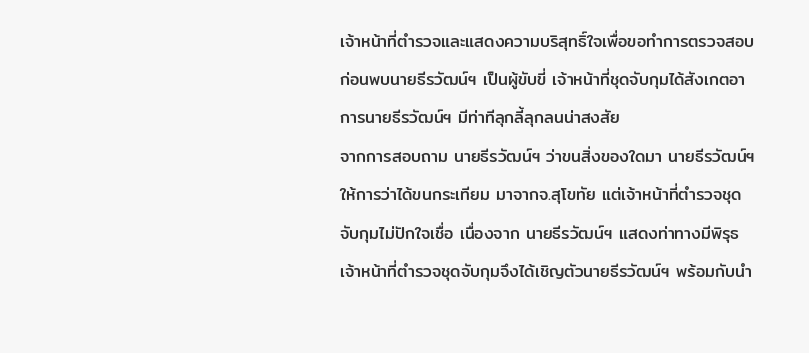เจ้าหน้าที่ตำรวจและแสดงความบริสุทธิ์ใจเพื่อขอทำการตรวจสอบ ก่อนพบนายธีรวัฒน์ฯ เป็นผู้ขับขี่ เจ้าหน้าที่ชุดจับกุมได้สังเกตอาการนายธีรวัฒน์ฯ มีท่าทีลุกลี้ลุกลนน่าสงสัย
จากการสอบถาม นายธีรวัฒน์ฯ ว่าขนสิ่งของใดมา นายธีรวัฒน์ฯ ให้การว่าได้ขนกระเทียม มาจากจ.สุโขทัย แต่เจ้าหน้าที่ตำรวจชุดจับกุมไม่ปักใจเชื่อ เนื่องจาก นายธีรวัฒน์ฯ แสดงท่าทางมีพิรุธ เจ้าหน้าที่ตำรวจชุดจับกุมจึงได้เชิญตัวนายธีรวัฒน์ฯ พร้อมกับนำ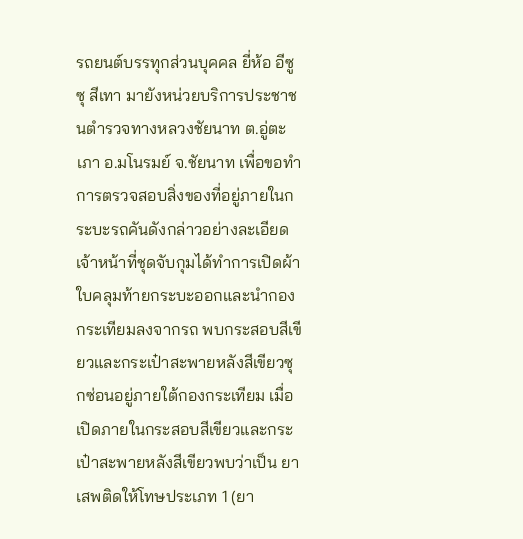รถยนต์บรรทุกส่วนบุคคล ยี่ห้อ อีซูซุ สีเทา มายังหน่วยบริการประชาชนตำรวจทางหลวงชัยนาท ต.อู่ตะเภา อ.มโนรมย์ จ.ชัยนาท เพื่อขอทำการตรวจสอบสิ่งของที่อยู่ภายในกระบะรถคันดังกล่าวอย่างละเอียด เจ้าหน้าที่ชุดจับกุมได้ทำการเปิดผ้าใบคลุมท้ายกระบะออกและนำกองกระเทียมลงจากรถ พบกระสอบสีเขียวและกระเป๋าสะพายหลังสีเขียวซุกซ่อนอยู่ภายใต้กองกระเทียม เมื่อเปิดภายในกระสอบสีเขียวและกระเป๋าสะพายหลังสีเขียวพบว่าเป็น ยาเสพติดให้โทษประเภท 1 (ยา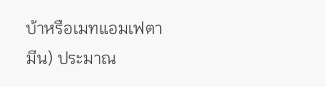บ้าหรือเมทแอมเฟตามีน) ประมาณ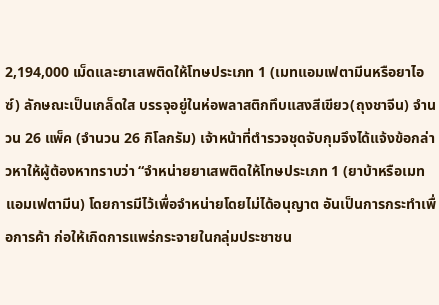2,194,000 เม็ดและยาเสพติดให้โทษประเภท 1 (เมทแอมเฟตามีนหรือยาไอซ์) ลักษณะเป็นเกล็ดใส บรรจุอยู่ในห่อพลาสติกทึบแสงสีเขียว(ถุงชาจีน) จำนวน 26 แพ็ค (จำนวน 26 กิโลกรัม) เจ้าหน้าที่ตำรวจชุดจับกุมจึงได้แจ้งข้อกล่าวหาให้ผู้ต้องหาทราบว่า “จำหน่ายยาเสพติดให้โทษประเภท 1 (ยาบ้าหรือเมทแอมเฟตามีน) โดยการมีไว้เพื่อจำหน่ายโดยไม่ได้อนุญาต อันเป็นการกระทำเพื่อการค้า ก่อให้เกิดการแพร่กระจายในกลุ่มประชาชน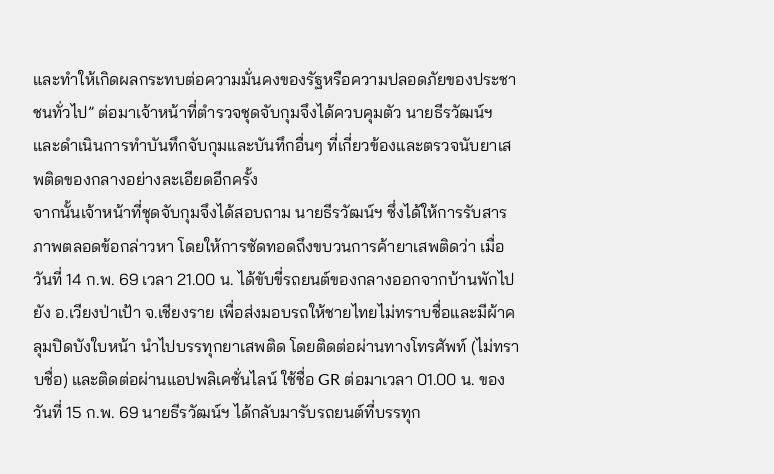และทำให้เกิดผลกระทบต่อความมั่นคงของรัฐหรือความปลอดภัยของประชาชนทั่วไป” ต่อมาเจ้าหน้าที่ตำรวจชุดจับกุมจึงได้ควบคุมตัว นายธีรวัฒน์ฯ และดำเนินการทำบันทึกจับกุมและบันทึกอื่นๆ ที่เกี่ยวข้องและตรวจนับยาเสพติดของกลางอย่างละเอียดอีกครั้ง
จากนั้นเจ้าหน้าที่ชุดจับกุมจึงได้สอบถาม นายธีรวัฒน์ฯ ซึ่งได้ให้การรับสารภาพตลอดข้อกล่าวหา โดยให้การซัดทอดถึงขบวนการค้ายาเสพติดว่า เมื่อวันที่ 14 ก.พ. 69 เวลา 21.00 น. ได้ขับขี่รถยนต์ของกลางออกจากบ้านพักไปยัง อ.เวียงป่าเป้า จ.เชียงราย เพื่อส่งมอบรถให้ชายไทยไม่ทราบชื่อและมีผ้าคลุมปิดบังใบหน้า นำไปบรรทุกยาเสพติด โดยติดต่อผ่านทางโทรศัพท์ (ไม่ทราบชื่อ) และติดต่อผ่านแอปพลิเคชั่นไลน์ ใช้ชื่อ GR ต่อมาเวลา 01.00 น. ของวันที่ 15 ก.พ. 69 นายธีรวัฒน์ฯ ได้กลับมารับรถยนต์ที่บรรทุก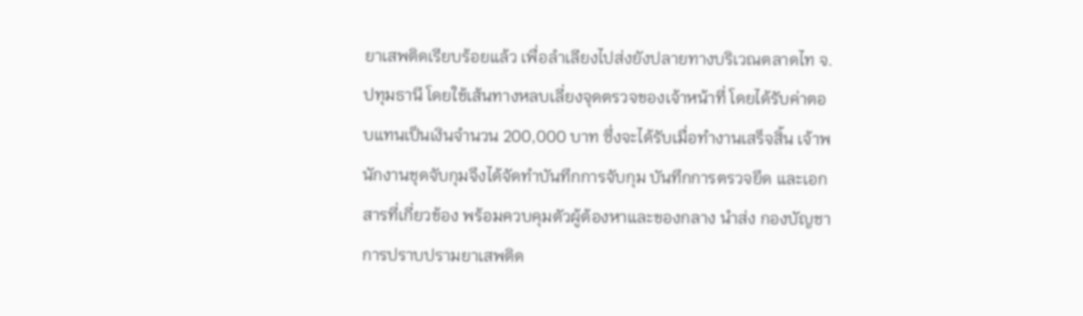ยาเสพติดเรียบร้อยแล้ว เพื่อลำเลียงไปส่งยังปลายทางบริเวณตลาดไท จ.ปทุมธานี โดยใช้เส้นทางหลบเลี่ยงจุดตรวจของเจ้าหน้าที่ โดยได้รับค่าตอบแทนเป็นเงินจำนวน 200,000 บาท ซึ่งจะได้รับเมื่อทำงานเสร็จสิ้น เจ้าพนักงานชุดจับกุมจึงได้จัดทำบันทึกการจับกุม บันทึกการตรวจยึด และเอกสารที่เกี่ยวข้อง พร้อมควบคุมตัวผู้ต้องหาและของกลาง นำส่ง กองบัญชาการปราบปรามยาเสพติด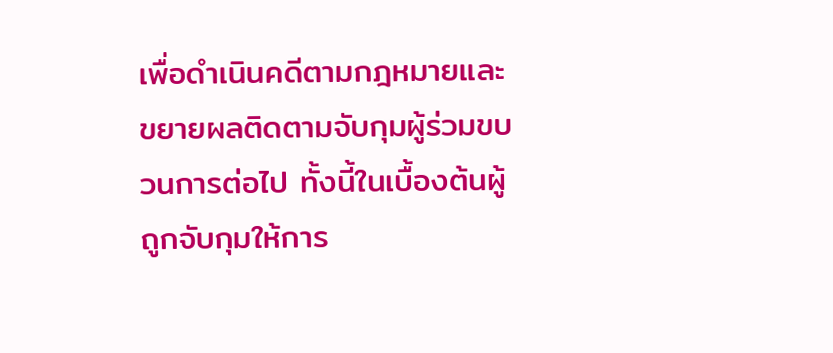เพื่อดำเนินคดีตามกฎหมายและขยายผลติดตามจับกุมผู้ร่วมขบวนการต่อไป ทั้งนี้ในเบื้องต้นผู้ถูกจับกุมให้การ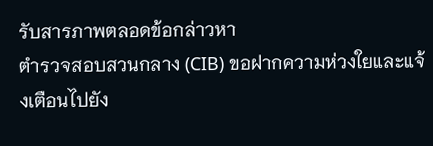รับสารภาพตลอดข้อกล่าวหา
ตำรวจสอบสวนกลาง (CIB) ขอฝากความห่วงใยและแจ้งเตือนไปยัง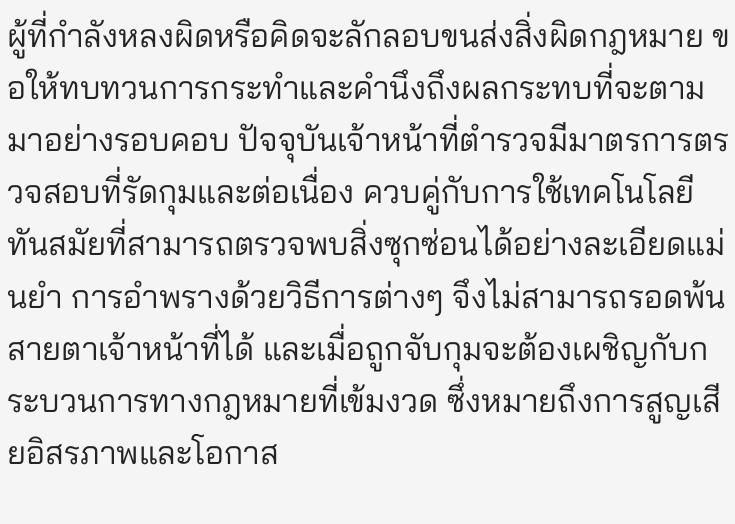ผู้ที่กำลังหลงผิดหรือคิดจะลักลอบขนส่งสิ่งผิดกฎหมาย ขอให้ทบทวนการกระทำและคำนึงถึงผลกระทบที่จะตามมาอย่างรอบคอบ ปัจจุบันเจ้าหน้าที่ตำรวจมีมาตรการตรวจสอบที่รัดกุมและต่อเนื่อง ควบคู่กับการใช้เทคโนโลยีทันสมัยที่สามารถตรวจพบสิ่งซุกซ่อนได้อย่างละเอียดแม่นยำ การอำพรางด้วยวิธีการต่างๆ จึงไม่สามารถรอดพ้นสายตาเจ้าหน้าที่ได้ และเมื่อถูกจับกุมจะต้องเผชิญกับกระบวนการทางกฎหมายที่เข้มงวด ซึ่งหมายถึงการสูญเสียอิสรภาพและโอกาส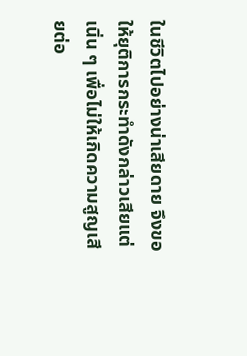ในชีวิตไปอย่างน่าเสียดาย จึงขอให้ยุติการกระทำดังกล่าวเสียแต่เนิ่น ๆ เพื่อไม่ให้เกิดความสูญเสียต่อ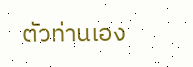ตัวท่านเอง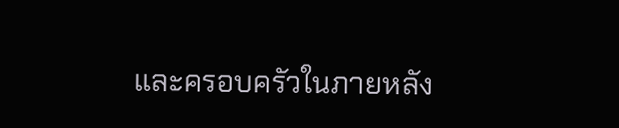และครอบครัวในภายหลัง